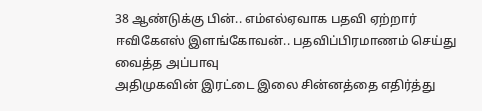38 ஆண்டுக்கு பின்.. எம்எல்ஏவாக பதவி ஏற்றார் ஈவிகேஎஸ் இளங்கோவன்.. பதவிப்பிரமாணம் செய்து வைத்த அப்பாவு
அதிமுகவின் இரட்டை இலை சின்னத்தை எதிர்த்து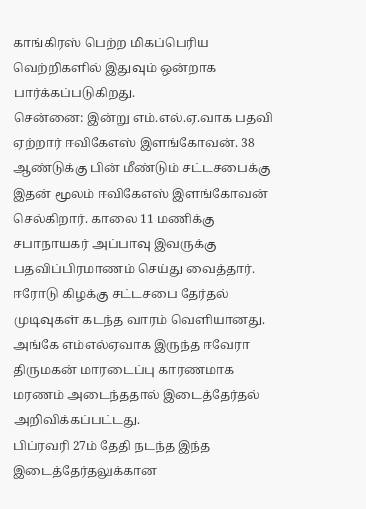காங்கிரஸ் பெற்ற மிகப்பெரிய வெற்றிகளில் இதுவும் ஒன்றாக பார்க்கப்படுகிறது.
சென்னை: இன்று எம்.எல்.ஏ.வாக பதவி ஏற்றார் ஈவிகேஎஸ் இளங்கோவன். 38 ஆண்டுக்கு பின் மீண்டும் சட்டசபைக்கு இதன் மூலம் ஈவிகேஎஸ் இளங்கோவன் செல்கிறார். காலை 11 மணிக்கு சபாநாயகர் அப்பாவு இவருக்கு பதவிப்பிரமாணம் செய்து வைத்தார்.
ஈரோடு கிழக்கு சட்டசபை தேர்தல் முடிவுகள் கடந்த வாரம் வெளியானது. அங்கே எம்எல்ஏவாக இருந்த ஈவேரா திருமகன் மாரடைப்பு காரணமாக மரணம் அடைந்ததால் இடைத்தேர்தல் அறிவிக்கப்பட்டது.
பிப்ரவரி 27ம் தேதி நடந்த இந்த இடைத்தேர்தலுக்கான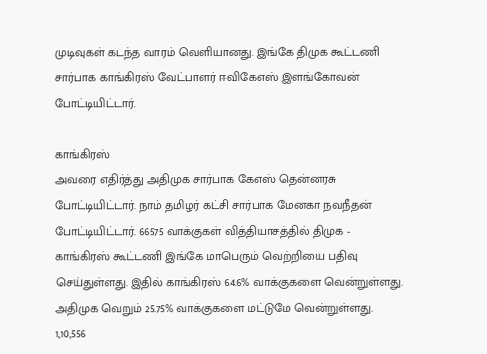முடிவுகள் கடந்த வாரம் வெளியானது. இங்கே திமுக கூட்டணி சார்பாக காங்கிரஸ் வேட்பாளர் ஈவிகேஎஸ் இளங்கோவன் போட்டியிட்டார்.

காங்கிரஸ்
அவரை எதிர்த்து அதிமுக சார்பாக கேஎஸ் தென்னரசு போட்டியிட்டார். நாம் தமிழர் கட்சி சார்பாக மேனகா நவநீதன் போட்டியிட்டார். 66575 வாக்குகள் வித்தியாசத்தில் திமுக - காங்கிரஸ் கூட்டணி இங்கே மாபெரும் வெற்றியை பதிவு செய்துள்ளது. இதில் காங்கிரஸ் 64.6% வாக்குகளை வென்றுள்ளது. அதிமுக வெறும் 25.75% வாக்குகளை மட்டுமே வென்றுள்ளது. 1,10,556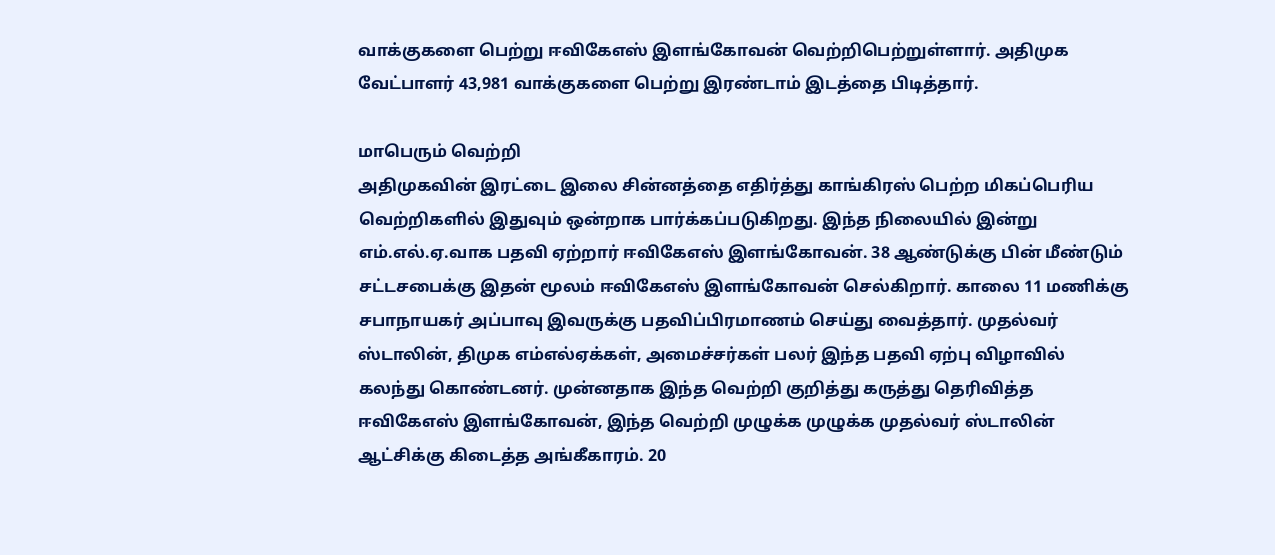வாக்குகளை பெற்று ஈவிகேஎஸ் இளங்கோவன் வெற்றிபெற்றுள்ளார். அதிமுக வேட்பாளர் 43,981 வாக்குகளை பெற்று இரண்டாம் இடத்தை பிடித்தார்.

மாபெரும் வெற்றி
அதிமுகவின் இரட்டை இலை சின்னத்தை எதிர்த்து காங்கிரஸ் பெற்ற மிகப்பெரிய வெற்றிகளில் இதுவும் ஒன்றாக பார்க்கப்படுகிறது. இந்த நிலையில் இன்று எம்.எல்.ஏ.வாக பதவி ஏற்றார் ஈவிகேஎஸ் இளங்கோவன். 38 ஆண்டுக்கு பின் மீண்டும் சட்டசபைக்கு இதன் மூலம் ஈவிகேஎஸ் இளங்கோவன் செல்கிறார். காலை 11 மணிக்கு சபாநாயகர் அப்பாவு இவருக்கு பதவிப்பிரமாணம் செய்து வைத்தார். முதல்வர் ஸ்டாலின், திமுக எம்எல்ஏக்கள், அமைச்சர்கள் பலர் இந்த பதவி ஏற்பு விழாவில் கலந்து கொண்டனர். முன்னதாக இந்த வெற்றி குறித்து கருத்து தெரிவித்த ஈவிகேஎஸ் இளங்கோவன், இந்த வெற்றி முழுக்க முழுக்க முதல்வர் ஸ்டாலின் ஆட்சிக்கு கிடைத்த அங்கீகாரம். 20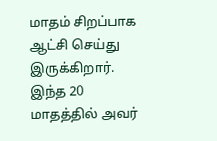மாதம் சிறப்பாக ஆட்சி செய்து இருக்கிறார். இந்த 20 மாதத்தில் அவர்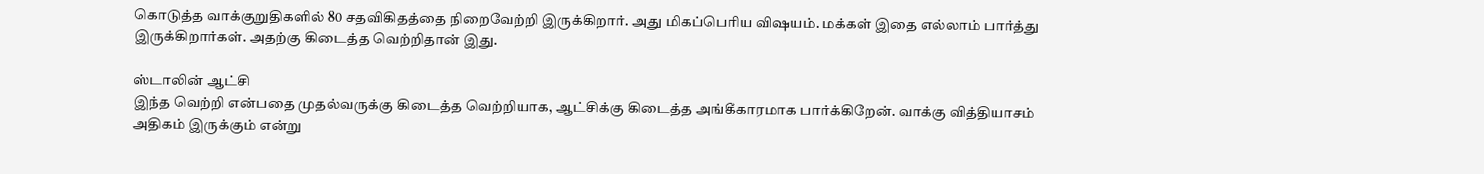கொடுத்த வாக்குறுதிகளில் 80 சதவிகிதத்தை நிறைவேற்றி இருக்கிறார். அது மிகப்பெரிய விஷயம். மக்கள் இதை எல்லாம் பார்த்து இருக்கிறார்கள். அதற்கு கிடைத்த வெற்றிதான் இது.

ஸ்டாலின் ஆட்சி
இந்த வெற்றி என்பதை முதல்வருக்கு கிடைத்த வெற்றியாக, ஆட்சிக்கு கிடைத்த அங்கீகாரமாக பார்க்கிறேன். வாக்கு வித்தியாசம் அதிகம் இருக்கும் என்று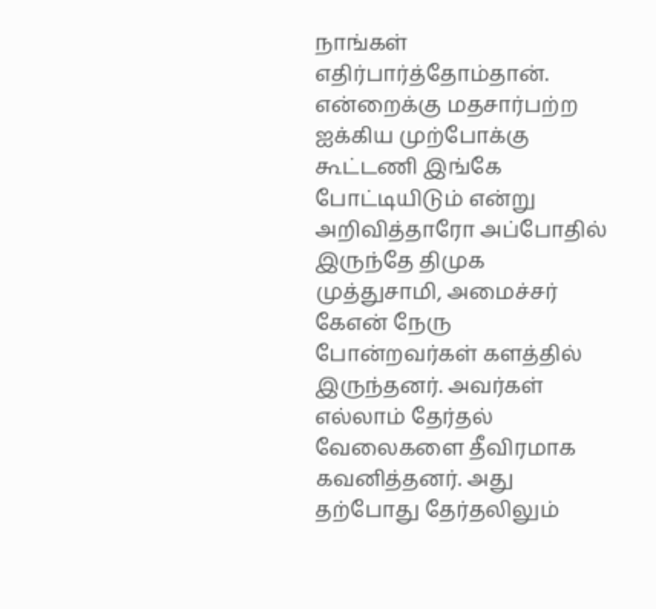நாங்கள் எதிர்பார்த்தோம்தான். என்றைக்கு மதசார்பற்ற ஐக்கிய முற்போக்கு கூட்டணி இங்கே போட்டியிடும் என்று அறிவித்தாரோ அப்போதில் இருந்தே திமுக முத்துசாமி, அமைச்சர் கேஎன் நேரு போன்றவர்கள் களத்தில் இருந்தனர். அவர்கள் எல்லாம் தேர்தல் வேலைகளை தீவிரமாக கவனித்தனர். அது தற்போது தேர்தலிலும்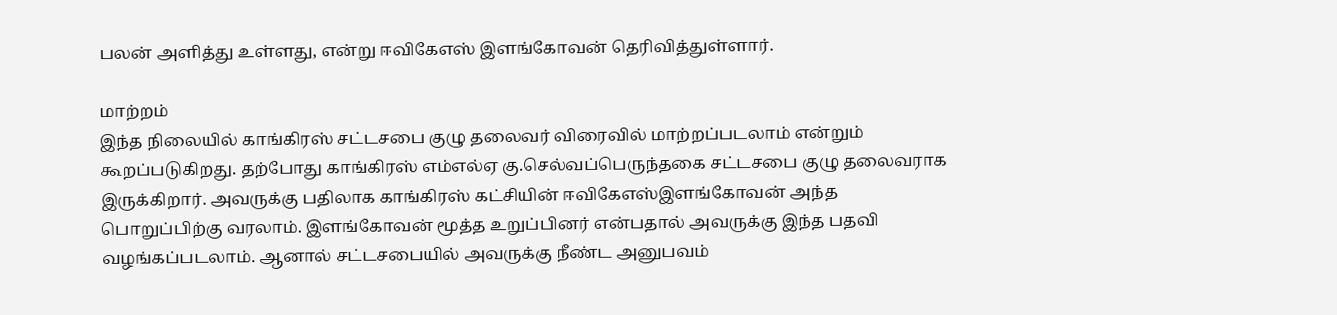பலன் அளித்து உள்ளது, என்று ஈவிகேஎஸ் இளங்கோவன் தெரிவித்துள்ளார்.

மாற்றம்
இந்த நிலையில் காங்கிரஸ் சட்டசபை குழு தலைவர் விரைவில் மாற்றப்படலாம் என்றும் கூறப்படுகிறது. தற்போது காங்கிரஸ் எம்எல்ஏ கு.செல்வப்பெருந்தகை சட்டசபை குழு தலைவராக இருக்கிறார். அவருக்கு பதிலாக காங்கிரஸ் கட்சியின் ஈவிகேஎஸ்இளங்கோவன் அந்த பொறுப்பிற்கு வரலாம். இளங்கோவன் மூத்த உறுப்பினர் என்பதால் அவருக்கு இந்த பதவி வழங்கப்படலாம். ஆனால் சட்டசபையில் அவருக்கு நீண்ட அனுபவம்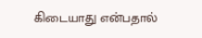கிடையாது என்பதால்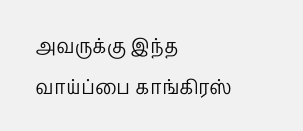அவருக்கு இந்த வாய்ப்பை காங்கிரஸ்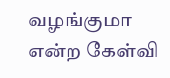வழங்குமா என்ற கேள்வி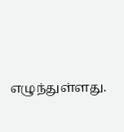எழுந்துள்ளது.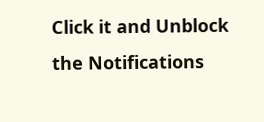Click it and Unblock the Notifications